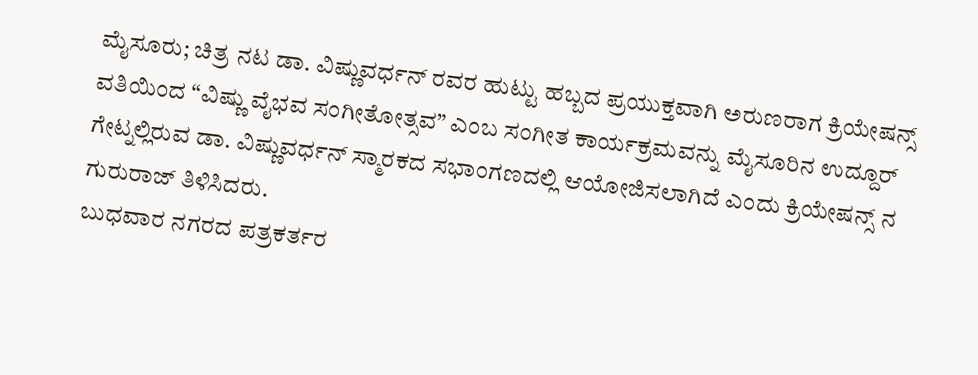ಮೈಸೂರು; ಚಿತ್ರ ನಟ ಡಾ. ವಿಷ್ಣುವರ್ಧನ್ ರವರ ಹುಟ್ಟು ಹಬ್ಬದ ಪ್ರಯುಕ್ತವಾಗಿ ಅರುಣರಾಗ ಕ್ರಿಯೇಷನ್ಸ್ ವತಿಯಿಂದ “ವಿಷ್ಣು ವೈಭವ ಸಂಗೀತೋತ್ಸವ” ಎಂಬ ಸಂಗೀತ ಕಾರ್ಯಕ್ರಮವನ್ನು ಮೈಸೂರಿನ ಉದ್ದೂರ್ ಗೇಟ್ನಲ್ಲಿರುವ ಡಾ. ವಿಷ್ಣುವರ್ಧನ್ ಸ್ಮಾರಕದ ಸಭಾಂಗಣದಲ್ಲಿ ಆಯೋಜಿಸಲಾಗಿದೆ ಎಂದು ಕ್ರಿಯೇಷನ್ಸ್ ನ ಗುರುರಾಜ್ ತಿಳಿಸಿದರು.
ಬುಧವಾರ ನಗರದ ಪತ್ರಕರ್ತರ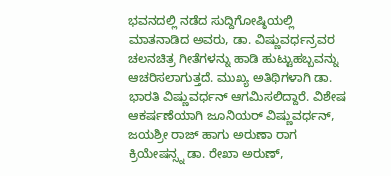ಭವನದಲ್ಲಿ ನಡೆದ ಸುದ್ದಿಗೋಷ್ಠಿಯಲ್ಲಿ ಮಾತನಾಡಿದ ಅವರು, ಡಾ. ವಿಷ್ಣುವರ್ಧನ್ರವರ ಚಲನಚಿತ್ರ ಗೀತೆಗಳನ್ನು ಹಾಡಿ ಹುಟ್ಟುಹಬ್ಬವನ್ನು ಆಚರಿಸಲಾಗುತ್ತದೆ. ಮುಖ್ಯ ಅತಿಥಿಗಳಾಗಿ ಡಾ. ಭಾರತಿ ವಿಷ್ಣುವರ್ಧನ್ ಆಗಮಿಸಲಿದ್ದಾರೆ. ವಿಶೇಷ ಆಕರ್ಷಣೆಯಾಗಿ ಜೂನಿಯರ್ ವಿಷ್ಣುವರ್ಧನ್, ಜಯಶ್ರೀ ರಾಜ್ ಹಾಗು ಅರುಣಾ ರಾಗ ಕ್ರಿಯೇಷನ್ಸ್ನ ಡಾ. ರೇಖಾ ಅರುಣ್,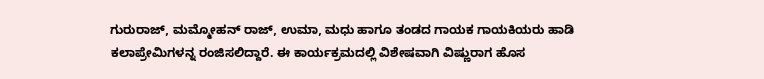ಗುರುರಾಜ್, ಮಮ್ಮೋಹನ್ ರಾಜ್, ಉಮಾ, ಮಧು ಹಾಗೂ ತಂಡದ ಗಾಯಕ ಗಾಯಕಿಯರು ಹಾಡಿ ಕಲಾಪ್ರೇಮಿಗಳನ್ನ ರಂಜಿಸಲಿದ್ದಾರೆ. ಈ ಕಾರ್ಯಕ್ರಮದಲ್ಲಿ ವಿಶೇಷವಾಗಿ ವಿಷ್ಣುರಾಗ ಹೊಸ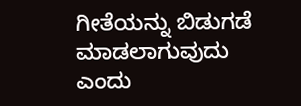ಗೀತೆಯನ್ನು ಬಿಡುಗಡೆ ಮಾಡಲಾಗುವುದು ಎಂದು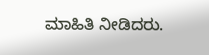ಮಾಹಿತಿ ನೀಡಿದರು.